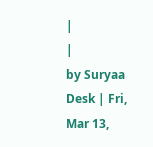|
|
by Suryaa Desk | Fri, Mar 13,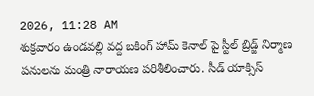2026, 11:28 AM
శుక్రవారం ఉండవల్లి వద్ద బకింగ్ హామ్ కెనాల్ పై స్టీల్ బ్రిడ్జ్ నిర్మాణ పనులను మంత్రి నారాయణ పరిశీలించారు. సీడ్ యాక్సిస్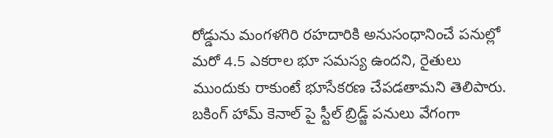రోడ్డును మంగళగిరి రహదారికి అనుసంధానించే పనుల్లో మరో 4.5 ఎకరాల భూ సమస్య ఉందని, రైతులు ముందుకు రాకుంటే భూసేకరణ చేపడతామని తెలిపారు. బకింగ్ హామ్ కెనాల్ పై స్టీల్ బ్రిడ్జ్ పనులు వేగంగా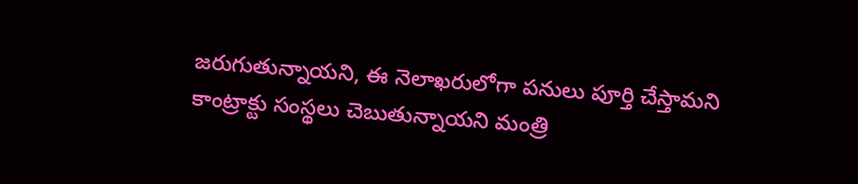జరుగుతున్నాయని, ఈ నెలాఖరులోగా పనులు పూర్తి చేస్తామని కాంట్రాక్టు సంస్థలు చెబుతున్నాయని మంత్రి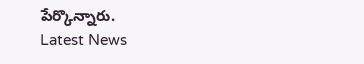పేర్కొన్నారు.
Latest News